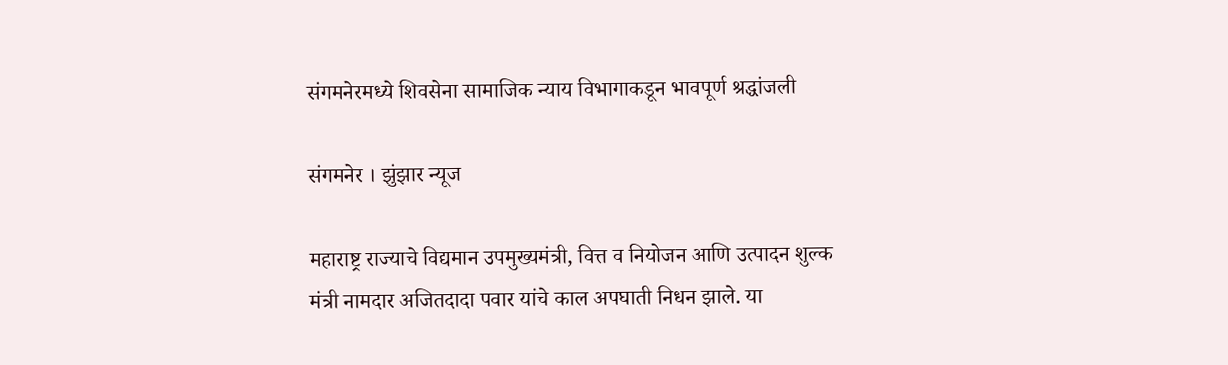संगमनेरमध्ये शिवसेना सामाजिक न्याय विभागाकडून भावपूर्ण श्रद्धांजली

संगमनेर । झुंझार न्यूज

महाराष्ट्र राज्याचे विद्यमान उपमुख्यमंत्री, वित्त व नियोजन आणि उत्पादन शुल्क मंत्री नामदार अजितदादा पवार यांचे काल अपघाती निधन झाले. या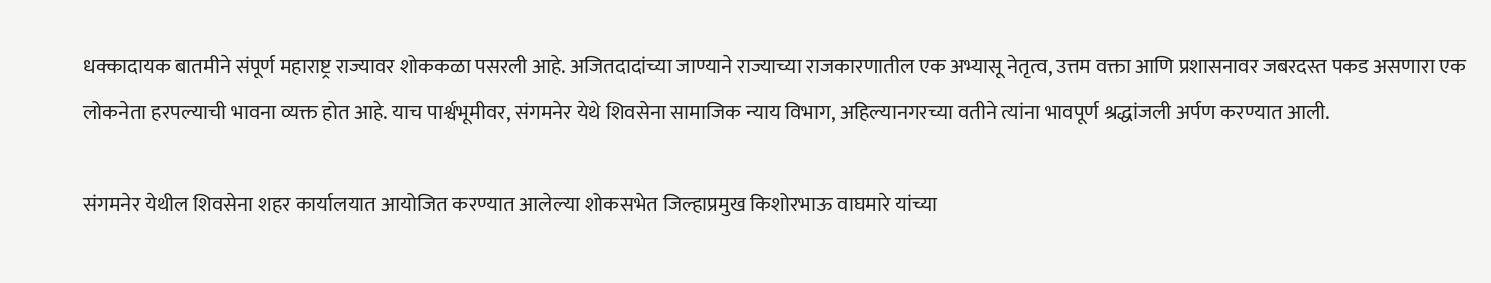धक्कादायक बातमीने संपूर्ण महाराष्ट्र राज्यावर शोककळा पसरली आहे. अजितदादांच्या जाण्याने राज्याच्या राजकारणातील एक अभ्यासू नेतृत्व, उत्तम वक्ता आणि प्रशासनावर जबरदस्त पकड असणारा एक लोकनेता हरपल्याची भावना व्यक्त होत आहे. याच पार्श्वभूमीवर, संगमनेर येथे शिवसेना सामाजिक न्याय विभाग, अहिल्यानगरच्या वतीने त्यांना भावपूर्ण श्रद्धांजली अर्पण करण्यात आली.

संगमनेर येथील शिवसेना शहर कार्यालयात आयोजित करण्यात आलेल्या शोकसभेत जिल्हाप्रमुख किशोरभाऊ वाघमारे यांच्या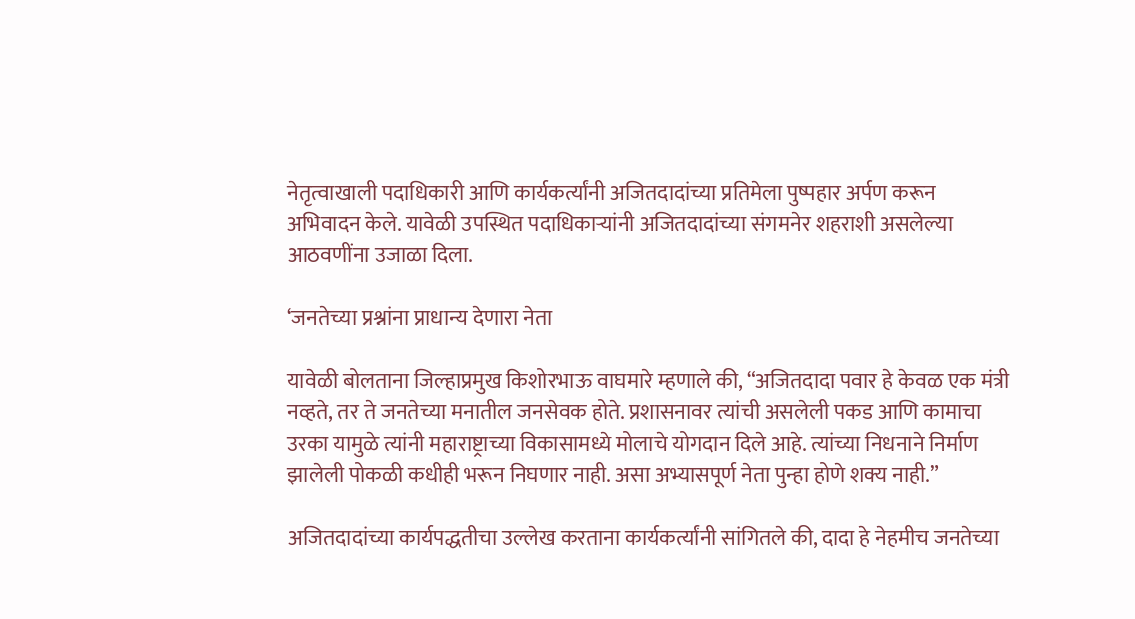नेतृत्वाखाली पदाधिकारी आणि कार्यकर्त्यांनी अजितदादांच्या प्रतिमेला पुष्पहार अर्पण करून अभिवादन केले. यावेळी उपस्थित पदाधिकाऱ्यांनी अजितदादांच्या संगमनेर शहराशी असलेल्या आठवणींना उजाळा दिला.

‘जनतेच्या प्रश्नांना प्राधान्य देणारा नेता

यावेळी बोलताना जिल्हाप्रमुख किशोरभाऊ वाघमारे म्हणाले की, “अजितदादा पवार हे केवळ एक मंत्री नव्हते, तर ते जनतेच्या मनातील जनसेवक होते. प्रशासनावर त्यांची असलेली पकड आणि कामाचा उरका यामुळे त्यांनी महाराष्ट्राच्या विकासामध्ये मोलाचे योगदान दिले आहे. त्यांच्या निधनाने निर्माण झालेली पोकळी कधीही भरून निघणार नाही. असा अभ्यासपूर्ण नेता पुन्हा होणे शक्य नाही.”

अजितदादांच्या कार्यपद्धतीचा उल्लेख करताना कार्यकर्त्यांनी सांगितले की, दादा हे नेहमीच जनतेच्या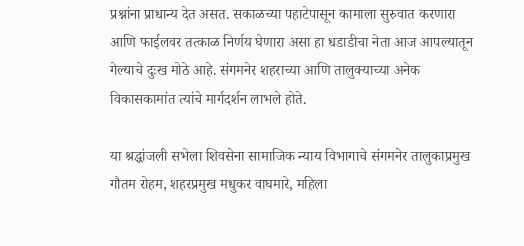प्रश्नांना प्राधान्य देत असत. सकाळच्या पहाटेपासून कामाला सुरुवात करणारा आणि फाईलवर तत्काळ निर्णय घेणारा असा हा धडाडीचा नेता आज आपल्यातून गेल्याचे दुःख मोठे आहे. संगमनेर शहराच्या आणि तालुक्याच्या अनेक विकासकामांत त्यांचे मार्गदर्शन लाभले होते.

या श्रद्धांजली सभेला शिवसेना सामाजिक न्याय विभागाचे संगमनेर तालुकाप्रमुख गौतम रोहम, शहरप्रमुख मधुकर वाघमारे, महिला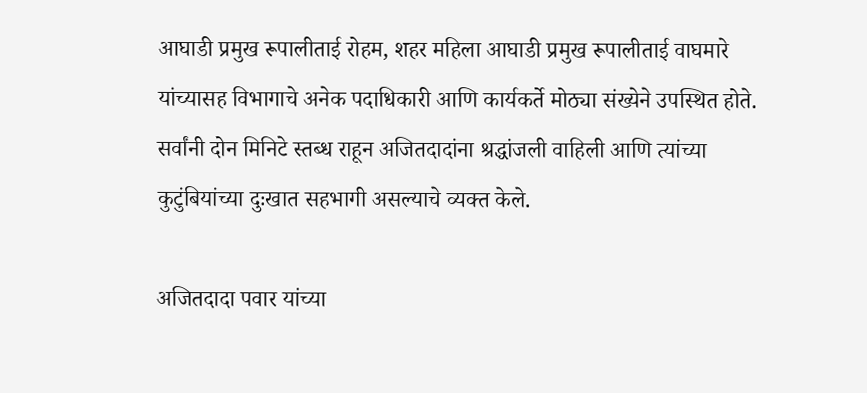आघाडी प्रमुख रूपालीताई रोहम, शहर महिला आघाडी प्रमुख रूपालीताई वाघमारे यांच्यासह विभागाचे अनेक पदाधिकारी आणि कार्यकर्ते मोठ्या संख्येने उपस्थित होते. सर्वांनी दोन मिनिटे स्तब्ध राहून अजितदादांना श्रद्धांजली वाहिली आणि त्यांच्या कुटुंबियांच्या दुःखात सहभागी असल्याचे व्यक्त केले.

अजितदादा पवार यांच्या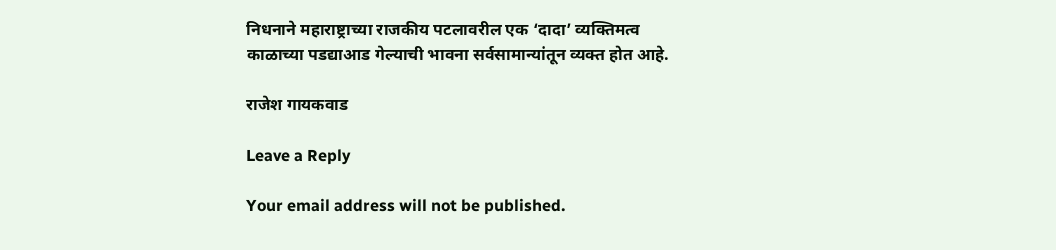निधनाने महाराष्ट्राच्या राजकीय पटलावरील एक ‘दादा’ व्यक्तिमत्व काळाच्या पडद्याआड गेल्याची भावना सर्वसामान्यांतून व्यक्त होत आहे.

राजेश गायकवाड

Leave a Reply

Your email address will not be published.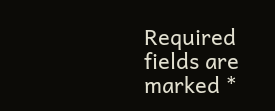Required fields are marked *